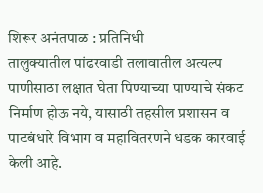शिरूर अनंतपाळ : प्रतिनिधी
तालुक्यातील पांढरवाडी तलावातील अत्यल्प पाणीसाठा लक्षात घेता पिण्याच्या पाण्याचे संकट निर्माण होऊ नये, यासाठी तहसील प्रशासन व पाटबंधारे विभाग व महावितरणने धडक कारवाई केली आहे.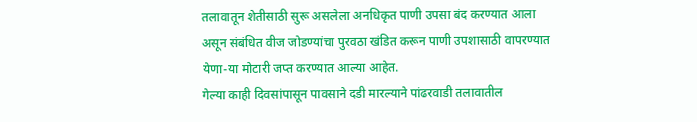तलावातून शेतीसाठी सुरू असलेला अनधिकृत पाणी उपसा बंद करण्यात आला असून संबंधित वीज जोडण्यांचा पुरवठा खंडित करून पाणी उपशासाठी वापरण्यात येणा-या मोटारी जप्त करण्यात आल्या आहेत.
गेल्या काही दिवसांपासून पावसाने दडी मारल्याने पांढरवाडी तलावातील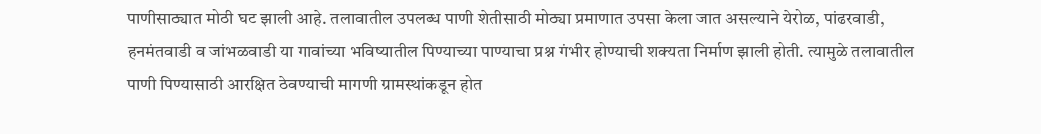पाणीसाठ्यात मोठी घट झाली आहे. तलावातील उपलब्ध पाणी शेतीसाठी मोठ्या प्रमाणात उपसा केला जात असल्याने येरोळ, पांढरवाडी, हनमंतवाडी व जांभळवाडी या गावांच्या भविष्यातील पिण्याच्या पाण्याचा प्रश्न गंभीर होण्याची शक्यता निर्माण झाली होती. त्यामुळे तलावातील पाणी पिण्यासाठी आरक्षित ठेवण्याची मागणी ग्रामस्थांकडून होत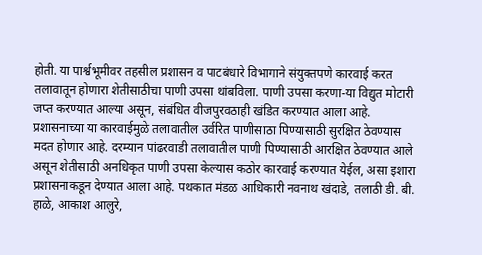होती. या पार्श्वभूमीवर तहसील प्रशासन व पाटबंधारे विभागाने संयुक्तपणे कारवाई करत तलावातून होणारा शेतीसाठीचा पाणी उपसा थांबविला. पाणी उपसा करणा-या विद्युत मोटारी जप्त करण्यात आल्या असून, संबंधित वीजपुरवठाही खंडित करण्यात आला आहे.
प्रशासनाच्या या कारवाईमुळे तलावातील उर्वरित पाणीसाठा पिण्यासाठी सुरक्षित ठेवण्यास मदत होणार आहे. दरम्यान पांढरवाडी तलावातील पाणी पिण्यासाठी आरक्षित ठेवण्यात आले असून शेतीसाठी अनधिकृत पाणी उपसा केल्यास कठोर कारवाई करण्यात येईल, असा इशारा प्रशासनाकडून देण्यात आला आहे. पथकात मंडळ आधिकारी नवनाथ खंदाडे, तलाठी डी. बी. हाळे, आकाश आलुरे,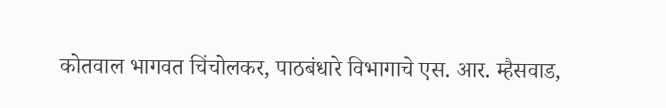कोतवाल भागवत चिंचोलकर, पाठबंधारे विभागाचे एस. आर. म्हैसवाड,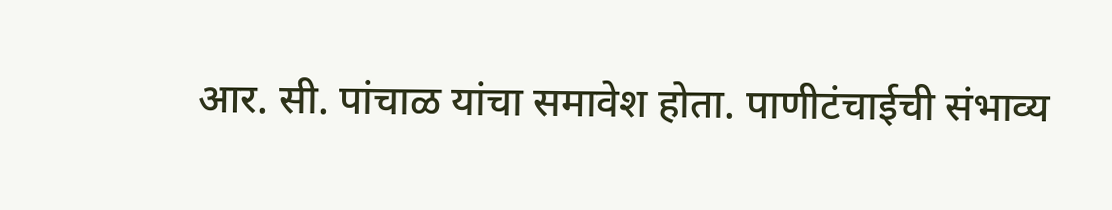आर. सी. पांचाळ यांचा समावेश होता. पाणीटंचाईची संभाव्य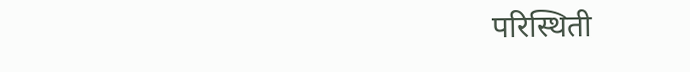परिस्थिती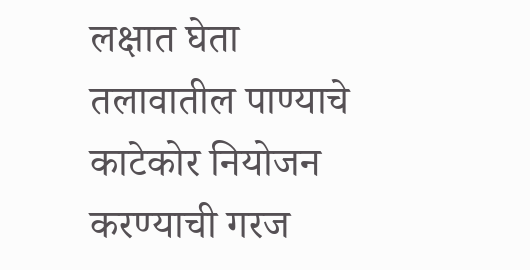लक्षात घेता तलावातील पाण्याचे काटेकोर नियोजन करण्याची गरज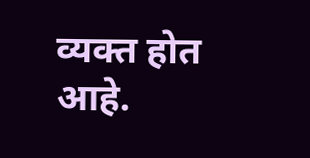व्यक्त होत आहे.